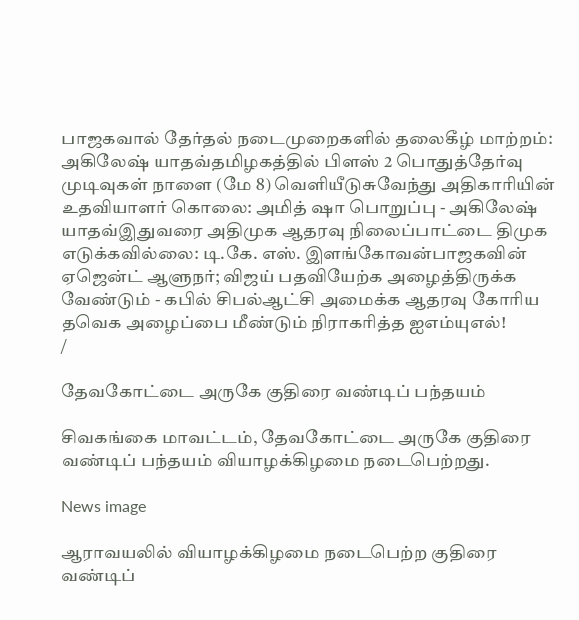பாஜகவால் தேர்தல் நடைமுறைகளில் தலைகீழ் மாற்றம்: அகிலேஷ் யாதவ்தமிழகத்தில் பிளஸ் 2 பொதுத்தேர்வு முடிவுகள் நாளை (மே 8) வெளியீடுசுவேந்து அதிகாரியின் உதவியாளர் கொலை: அமித் ஷா பொறுப்பு - அகிலேஷ் யாதவ்இதுவரை அதிமுக ஆதரவு நிலைப்பாட்டை திமுக எடுக்கவில்லை: டி.கே. எஸ். இளங்கோவன்பாஜகவின் ஏஜென்ட் ஆளுநர்; விஜய் பதவியேற்க அழைத்திருக்க வேண்டும் - கபில் சிபல்ஆட்சி அமைக்க ஆதரவு கோரிய தவெக அழைப்பை மீண்டும் நிராகரித்த ஐஎம்யுஎல்!
/

தேவகோட்டை அருகே குதிரை வண்டிப் பந்தயம்

சிவகங்கை மாவட்டம், தேவகோட்டை அருகே குதிரை வண்டிப் பந்தயம் வியாழக்கிழமை நடைபெற்றது.

News image

ஆராவயலில் வியாழக்கிழமை நடைபெற்ற குதிரை வண்டிப்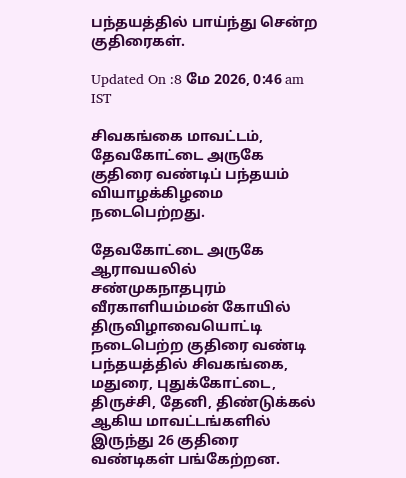பந்தயத்தில் பாய்ந்து சென்ற குதிரைகள்.

Updated On :8 மே 2026, 0:46 am IST

சிவகங்கை மாவட்டம், தேவகோட்டை அருகே குதிரை வண்டிப் பந்தயம் வியாழக்கிழமை நடைபெற்றது.

தேவகோட்டை அருகே ஆராவயலில் சண்முகநாதபுரம் வீரகாளியம்மன் கோயில் திருவிழாவையொட்டி நடைபெற்ற குதிரை வண்டி பந்தயத்தில் சிவகங்கை, மதுரை, புதுக்கோட்டை, திருச்சி, தேனி, திண்டுக்கல் ஆகிய மாவட்டங்களில் இருந்து 26 குதிரை வண்டிகள் பங்கேற்றன.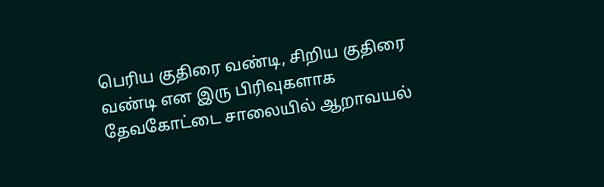பெரிய குதிரை வண்டி, சிறிய குதிரை வண்டி என இரு பிரிவுகளாக தேவகோட்டை சாலையில் ஆறாவயல்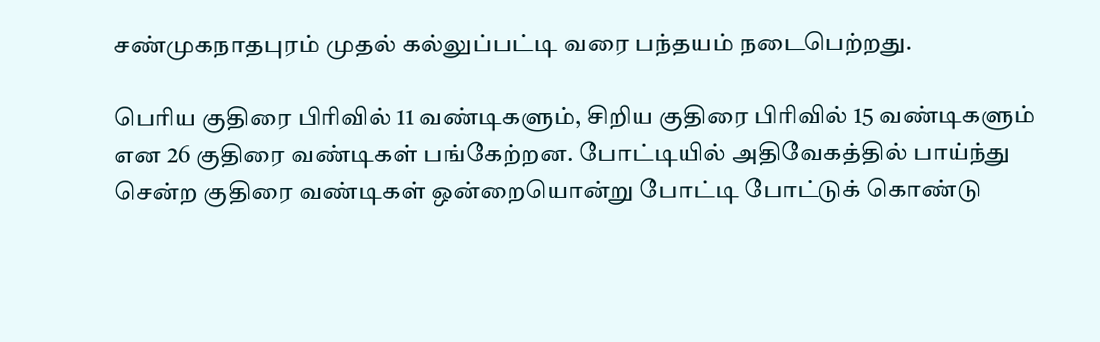சண்முகநாதபுரம் முதல் கல்லுப்பட்டி வரை பந்தயம் நடைபெற்றது.

பெரிய குதிரை பிரிவில் 11 வண்டிகளும், சிறிய குதிரை பிரிவில் 15 வண்டிகளும் என 26 குதிரை வண்டிகள் பங்கேற்றன. போட்டியில் அதிவேகத்தில் பாய்ந்து சென்ற குதிரை வண்டிகள் ஒன்றையொன்று போட்டி போட்டுக் கொண்டு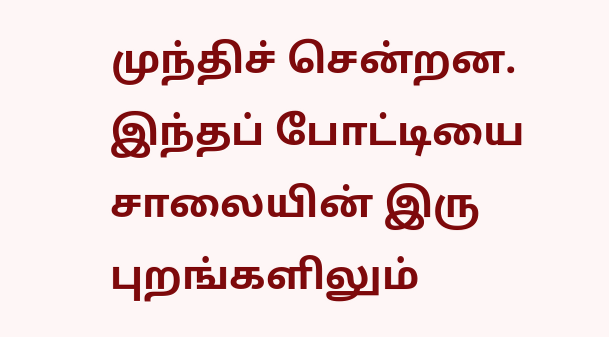முந்திச் சென்றன. இந்தப் போட்டியை சாலையின் இரு புறங்களிலும்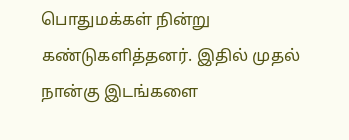பொதுமக்கள் நின்று கண்டுகளித்தனர். இதில் முதல் நான்கு இடங்களை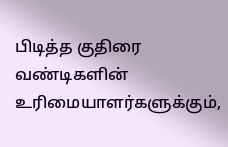பிடித்த குதிரை வண்டிகளின் உரிமையாளர்களுக்கும்,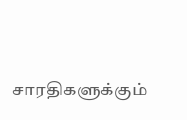சாரதிகளுக்கும்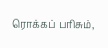ரொக்கப் பரிசும்,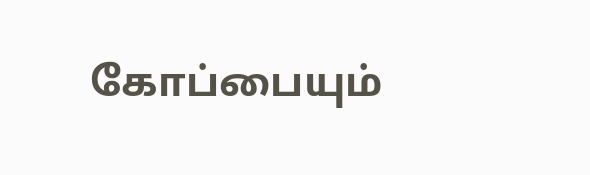கோப்பையும்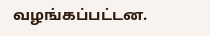வழங்கப்பட்டன.